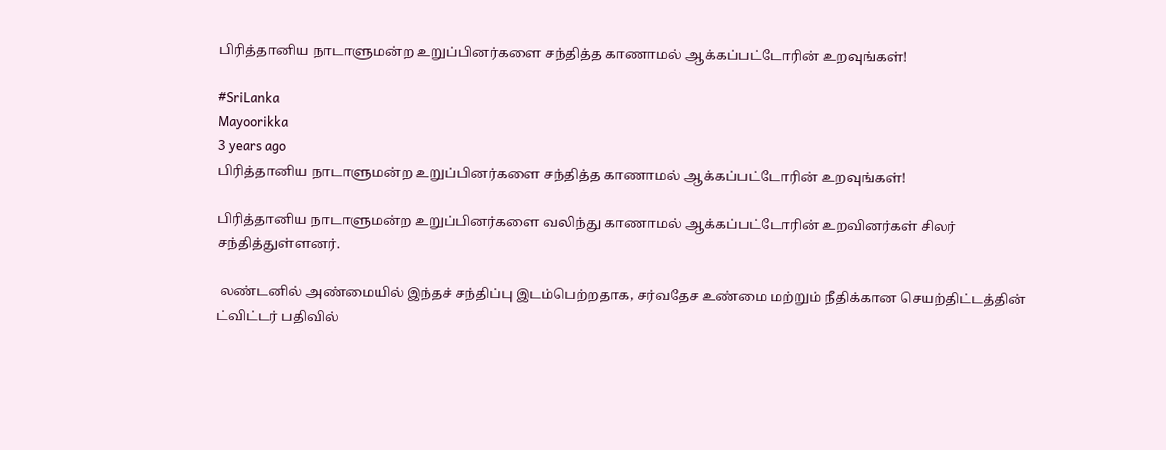பிரித்தானிய நாடாளுமன்ற உறுப்பினர்களை சந்தித்த காணாமல் ஆக்கப்பட்டோரின் உறவுங்கள்!

#SriLanka
Mayoorikka
3 years ago
பிரித்தானிய நாடாளுமன்ற உறுப்பினர்களை சந்தித்த காணாமல் ஆக்கப்பட்டோரின் உறவுங்கள்!

பிரித்தானிய நாடாளுமன்ற உறுப்பினர்களை வலிந்து காணாமல் ஆக்கப்பட்டோரின் உறவினர்கள் சிலர் சந்தித்துள்ளனர்.

 லண்டனில் அண்மையில் இந்தச் சந்திப்பு இடம்பெற்றதாக, சர்வதேச உண்மை மற்றும் நீதிக்கான செயற்திட்டத்தின் ட்விட்டர் பதிவில்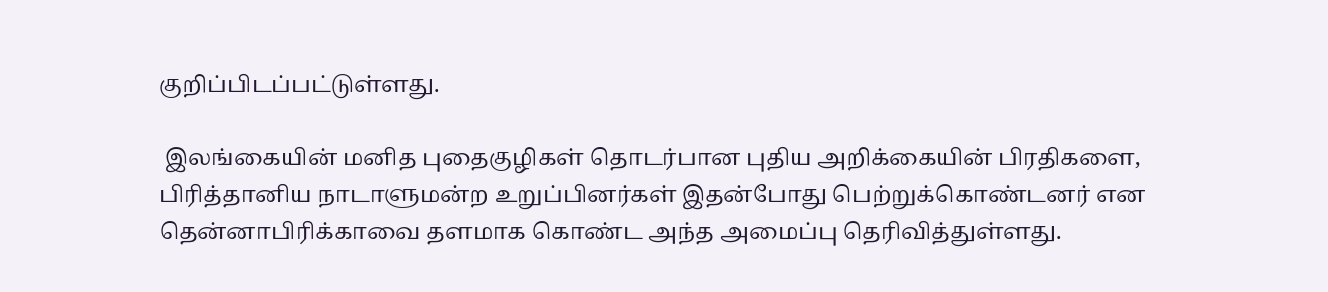குறிப்பிடப்பட்டுள்ளது.

 இலங்கையின் மனித புதைகுழிகள் தொடர்பான புதிய அறிக்கையின் பிரதிகளை, பிரித்தானிய நாடாளுமன்ற உறுப்பினர்கள் இதன்போது பெற்றுக்கொண்டனர் என தென்னாபிரிக்காவை தளமாக கொண்ட அந்த அமைப்பு தெரிவித்துள்ளது.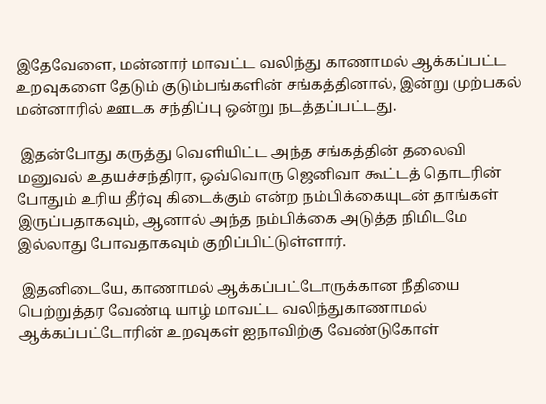இதேவேளை, மன்னார் மாவட்ட வலிந்து காணாமல் ஆக்கப்பட்ட உறவுகளை தேடும் குடும்பங்களின் சங்கத்தினால், இன்று முற்பகல் மன்னாரில் ஊடக சந்திப்பு ஒன்று நடத்தப்பட்டது.

 இதன்போது கருத்து வெளியிட்ட அந்த சங்கத்தின் தலைவி மனுவல் உதயச்சந்திரா, ஒவ்வொரு ஜெனிவா கூட்டத் தொடரின் போதும் உரிய தீர்வு கிடைக்கும் என்ற நம்பிக்கையுடன் தாங்கள் இருப்பதாகவும், ஆனால் அந்த நம்பிக்கை அடுத்த நிமிடமே இல்லாது போவதாகவும் குறிப்பிட்டுள்ளார்.

 இதனிடையே, காணாமல் ஆக்கப்பட்டோருக்கான நீதியை பெற்றுத்தர வேண்டி யாழ் மாவட்ட வலிந்துகாணாமல் ஆக்கப்பட்டோரின் உறவுகள் ஐநாவிற்கு வேண்டுகோள்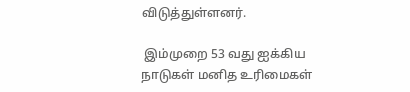விடுத்துள்ளனர்.

 இம்முறை 53 வது ஐக்கிய நாடுகள் மனித உரிமைகள்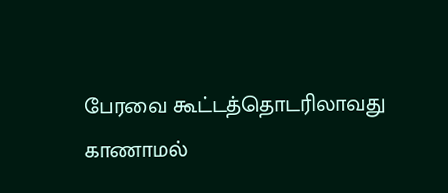பேரவை கூட்டத்தொடரிலாவது காணாமல்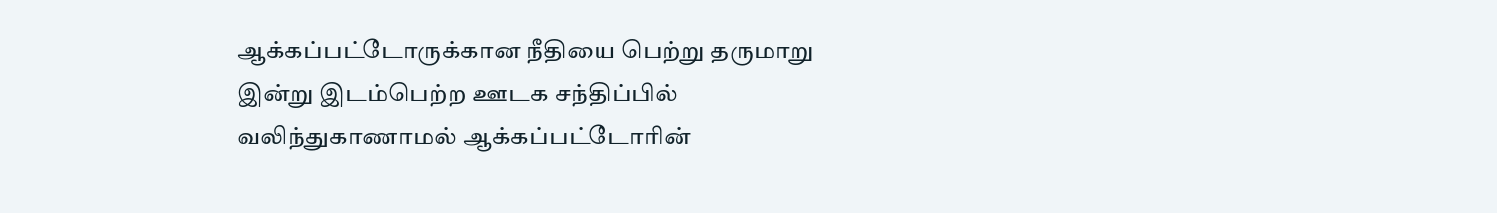ஆக்கப்பட்டோருக்கான நீதியை பெற்று தருமாறு இன்று இடம்பெற்ற ஊடக சந்திப்பில் வலிந்துகாணாமல் ஆக்கப்பட்டோரின்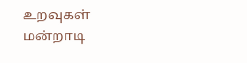உறவுகள் மன்றாடி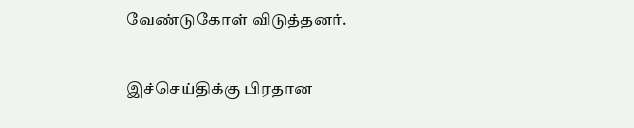வேண்டுகோள் விடுத்தனர்.

இச்செய்திக்கு பிரதான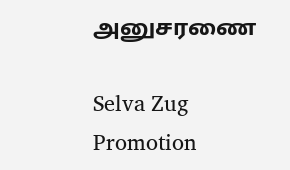அனுசரணை

Selva Zug Promotion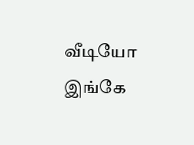வீடியோ இங்கே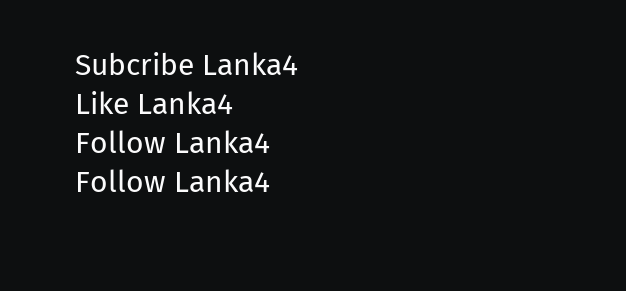Subcribe Lanka4
Like Lanka4
Follow Lanka4
Follow Lanka4